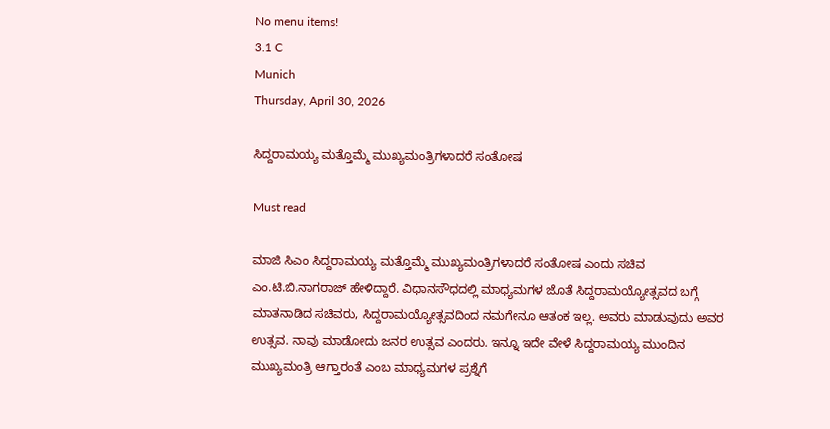No menu items!
3.1 C
Munich
Thursday, April 30, 2026

ಸಿದ್ದರಾಮಯ್ಯ ಮತ್ತೊಮ್ಮೆ ಮುಖ್ಯಮಂತ್ರಿಗಳಾದರೆ ಸಂತೋಷ

Must read

ಮಾಜಿ ಸಿಎಂ ಸಿದ್ದರಾಮಯ್ಯ ಮತ್ತೊಮ್ಮೆ ಮುಖ್ಯಮಂತ್ರಿಗಳಾದರೆ ಸಂತೋಷ ಎಂದು ಸಚಿವ ಎಂ.ಟಿ.ಬಿ.ನಾಗರಾಜ್ ಹೇಳಿದ್ದಾರೆ. ವಿಧಾನಸೌಧದಲ್ಲಿ ಮಾಧ್ಯಮಗಳ ಜೊತೆ ಸಿದ್ದರಾಮಯ್ಯೋತ್ಸವದ ಬಗ್ಗೆ ಮಾತನಾಡಿದ ಸಚಿವರು, ಸಿದ್ದರಾಮಯ್ಯೋತ್ಸವದಿಂದ ನಮಗೇನೂ ಆತಂಕ ಇಲ್ಲ. ಅವರು ಮಾಡುವುದು ಅವರ ಉತ್ಸವ. ನಾವು ಮಾಡೋದು ಜನರ ಉತ್ಸವ ಎಂದರು. ಇನ್ನೂ ಇದೇ ವೇಳೆ ಸಿದ್ದರಾಮಯ್ಯ ಮುಂದಿನ ಮುಖ್ಯಮಂತ್ರಿ ಆಗ್ತಾರಂತೆ ಎಂಬ ಮಾಧ್ಯಮಗಳ ಪ್ರಶ್ನೆಗೆ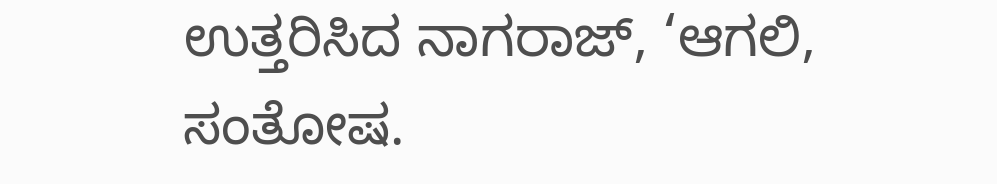ಉತ್ತರಿಸಿದ ನಾಗರಾಜ್, ‘ಆಗಲಿ, ಸಂತೋಷ.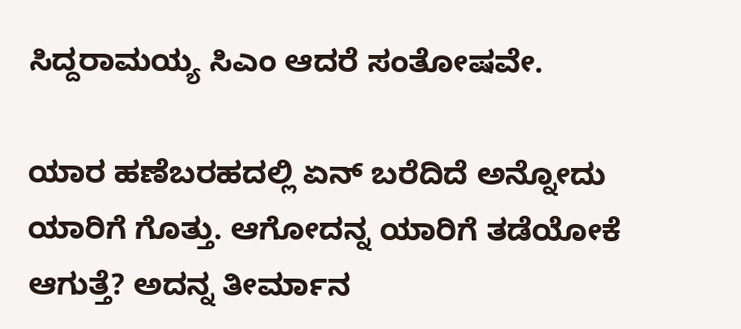ಸಿದ್ದರಾಮಯ್ಯ ಸಿಎಂ ಆದರೆ ಸಂತೋಷವೇ.

ಯಾರ ಹಣೆಬರಹದಲ್ಲಿ ಏನ್ ಬರೆದಿದೆ ಅನ್ನೋದು ಯಾರಿಗೆ ಗೊತ್ತು. ಆಗೋದನ್ನ ಯಾರಿಗೆ ತಡೆಯೋಕೆ ಆಗುತ್ತೆ? ಅದನ್ನ ತೀರ್ಮಾನ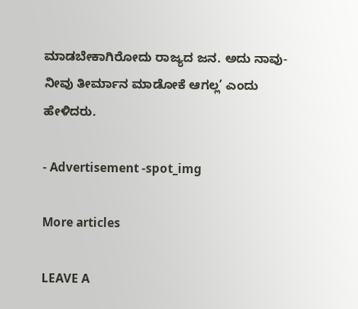ಮಾಡಬೇಕಾಗಿರೋದು ರಾಜ್ಯದ ಜನ. ಅದು ನಾವು-ನೀವು ತೀರ್ಮಾನ ಮಾಡೋಕೆ ಆಗಲ್ಲ’ ಎಂದು ಹೇಳಿದರು.

- Advertisement -spot_img

More articles

LEAVE A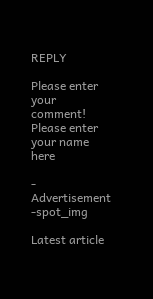REPLY

Please enter your comment!
Please enter your name here

- Advertisement -spot_img

Latest article